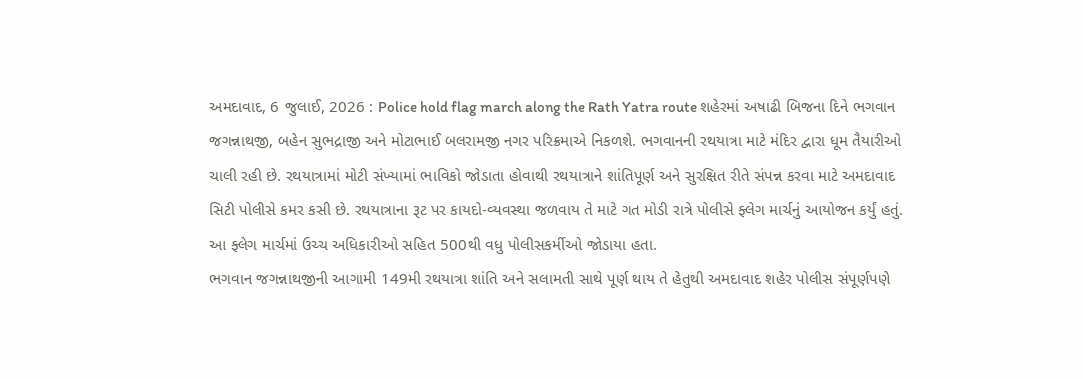અમદાવાદ, 6 જુલાઈ, 2026 : Police hold flag march along the Rath Yatra route શહેરમાં અષાઢી બિજના દિને ભગવાન જગન્નાથજી, બહેન સુભદ્રાજી અને મોટાભાઈ બલરામજી નગર પરિક્રમાએ નિકળશે. ભગવાનની રથયાત્રા માટે મંદિર દ્વારા ધૂમ તૈયારીઓ ચાલી રહી છે. રથયાત્રામાં મોટી સંખ્યામાં ભાવિકો જોડાતા હોવાથી રથયાત્રાને શાંતિપૂર્ણ અને સુરક્ષિત રીતે સંપન્ન કરવા માટે અમદાવાદ સિટી પોલીસે કમર કસી છે. રથયાત્રાના રૂટ પર કાયદો-વ્યવસ્થા જળવાય તે માટે ગત મોડી રાત્રે પોલીસે ફ્લેગ માર્ચનું આયોજન કર્યું હતું. આ ફ્લેગ માર્ચમાં ઉચ્ચ અધિકારીઓ સહિત 500થી વધુ પોલીસકર્મીઓ જોડાયા હતા.
ભગવાન જગન્નાથજીની આગામી 149મી રથયાત્રા શાંતિ અને સલામતી સાથે પૂર્ણ થાય તે હેતુથી અમદાવાદ શહેર પોલીસ સંપૂર્ણપણે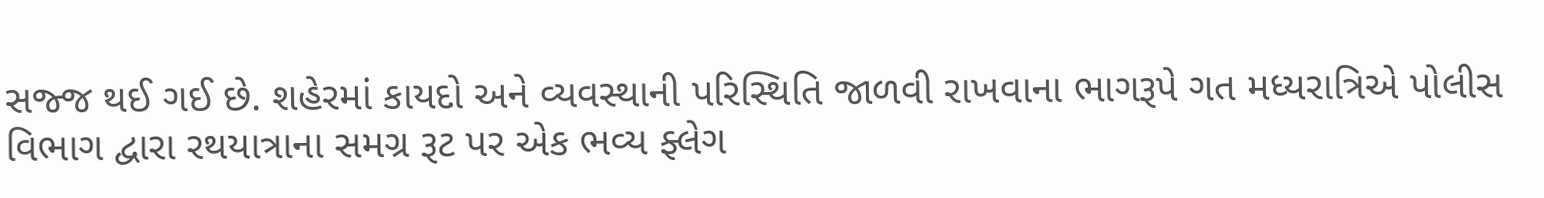સજ્જ થઈ ગઈ છે. શહેરમાં કાયદો અને વ્યવસ્થાની પરિસ્થિતિ જાળવી રાખવાના ભાગરૂપે ગત મધ્યરાત્રિએ પોલીસ વિભાગ દ્વારા રથયાત્રાના સમગ્ર રૂટ પર એક ભવ્ય ફ્લેગ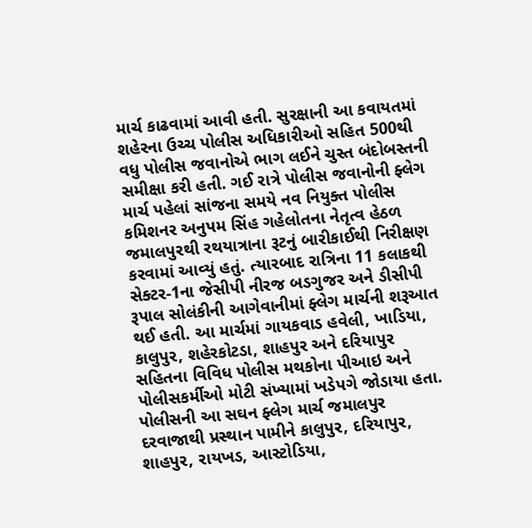માર્ચ કાઢવામાં આવી હતી. સુરક્ષાની આ કવાયતમાં શહેરના ઉચ્ચ પોલીસ અધિકારીઓ સહિત 500થી વધુ પોલીસ જવાનોએ ભાગ લઈને ચુસ્ત બંદોબસ્તની સમીક્ષા કરી હતી. ગઈ રાત્રે પોલીસ જવાનોની ફ્લેગ માર્ચ પહેલાં સાંજના સમયે નવ નિયુક્ત પોલીસ કમિશનર અનુપમ સિંહ ગહેલોતના નેતૃત્વ હેઠળ જમાલપુરથી રથયાત્રાના રૂટનું બારીકાઈથી નિરીક્ષણ કરવામાં આવ્યું હતું. ત્યારબાદ રાત્રિના 11 કલાકથી સેક્ટર-1ના જેસીપી નીરજ બડગુજર અને ડીસીપી રૂપાલ સોલંકીની આગેવાનીમાં ફ્લેગ માર્ચની શરૂઆત થઈ હતી. આ માર્ચમાં ગાયકવાડ હવેલી, ખાડિયા, કાલુપુર, શહેરકોટડા, શાહપુર અને દરિયાપુર સહિતના વિવિધ પોલીસ મથકોના પીઆઇ અને પોલીસકર્મીઓ મોટી સંખ્યામાં ખડેપગે જોડાયા હતા.
પોલીસની આ સઘન ફ્લેગ માર્ચ જમાલપુર દરવાજાથી પ્રસ્થાન પામીને કાલુપુર, દરિયાપુર, શાહપુર, રાયખડ, આસ્ટોડિયા,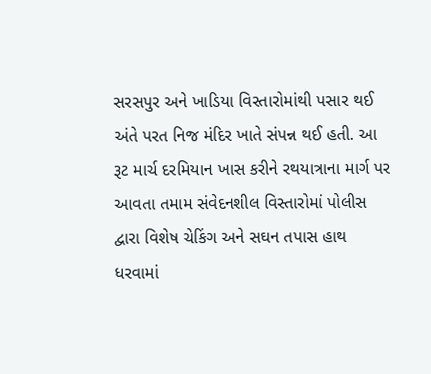સરસપુર અને ખાડિયા વિસ્તારોમાંથી પસાર થઈ અંતે પરત નિજ મંદિર ખાતે સંપન્ન થઈ હતી. આ રૂટ માર્ચ દરમિયાન ખાસ કરીને રથયાત્રાના માર્ગ પર આવતા તમામ સંવેદનશીલ વિસ્તારોમાં પોલીસ દ્વારા વિશેષ ચેકિંગ અને સઘન તપાસ હાથ ધરવામાં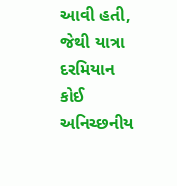આવી હતી, જેથી યાત્રા દરમિયાન કોઈ અનિચ્છનીય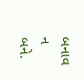બનાવ ન બને.